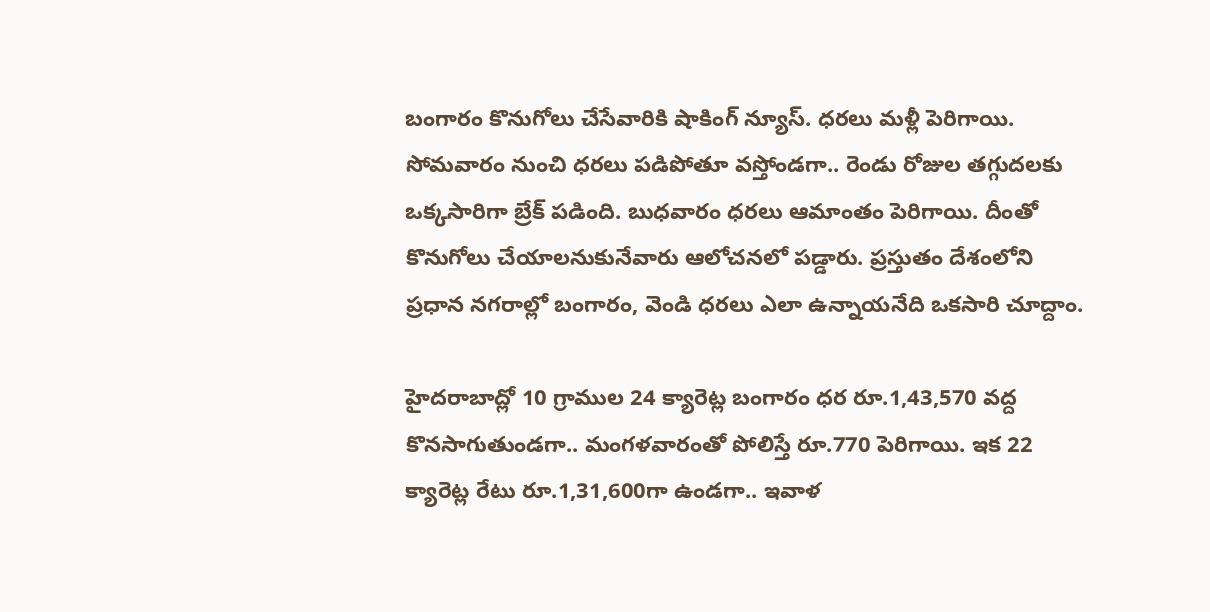బంగారం కొనుగోలు చేసేవారికి షాకింగ్ న్యూస్. ధరలు మళ్లీ పెరిగాయి. సోమవారం నుంచి ధరలు పడిపోతూ వస్తోండగా.. రెండు రోజుల తగ్గుదలకు ఒక్కసారిగా బ్రేక్ పడింది. బుధవారం ధరలు ఆమాంతం పెరిగాయి. దీంతో కొనుగోలు చేయాలనుకునేవారు ఆలోచనలో పడ్డారు. ప్రస్తుతం దేశంలోని ప్రధాన నగరాల్లో బంగారం, వెండి ధరలు ఎలా ఉన్నాయనేది ఒకసారి చూద్దాం.

హైదరాబాద్లో 10 గ్రాముల 24 క్యారెట్ల బంగారం ధర రూ.1,43,570 వద్ద కొనసాగుతుండగా.. మంగళవారంతో పోలిస్తే రూ.770 పెరిగాయి. ఇక 22 క్యారెట్ల రేటు రూ.1,31,600గా ఉండగా.. ఇవాళ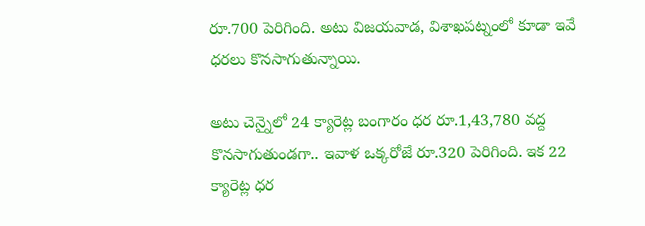రూ.700 పెరిగింది. అటు విజయవాడ, విశాఖపట్నంలో కూడా ఇవే ధరలు కొనసాగుతున్నాయి.

అటు చెన్నైలో 24 క్యారెట్ల బంగారం ధర రూ.1,43,780 వద్ద కొనసాగుతుండగా.. ఇవాళ ఒక్కరోజే రూ.320 పెరిగింది. ఇక 22 క్యారెట్ల ధర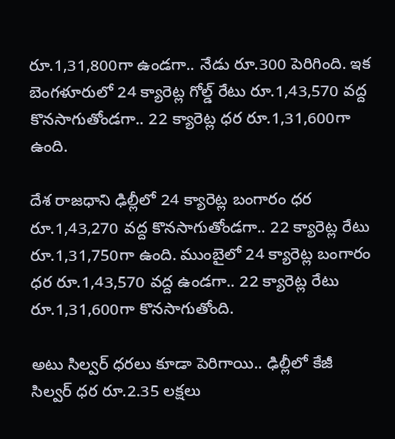రూ.1,31,800గా ఉండగా.. నేడు రూ.300 పెరిగింది. ఇక బెంగళూరులో 24 క్యారెట్ల గోల్డ్ రేటు రూ.1,43,570 వద్ద కొనసాగుతోండగా.. 22 క్యారెట్ల ధర రూ.1,31,600గా ఉంది.

దేశ రాజధాని ఢిల్లీలో 24 క్యారెట్ల బంగారం ధర రూ.1,43,270 వద్ద కొనసాగుతోండగా.. 22 క్యారెట్ల రేటు రూ.1,31,750గా ఉంది. ముంబైలో 24 క్యారెట్ల బంగారం ధర రూ.1,43,570 వద్ద ఉండగా.. 22 క్యారెట్ల రేటు రూ.1,31,600గా కొనసాగుతోంది.

అటు సిల్వర్ ధరలు కూడా పెరిగాయి.. ఢిల్లీలో కేజీ సిల్వర్ ధర రూ.2.35 లక్షలు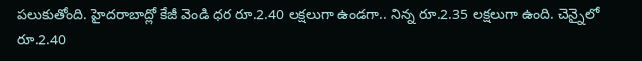పలుకుతోంది. హైదరాబాద్లో కేజీ వెండి ధర రూ.2.40 లక్షలుగా ఉండగా.. నిన్న రూ.2.35 లక్షలుగా ఉంది. చెన్నైలో రూ.2.40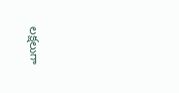లక్షలుగా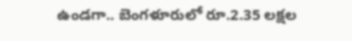ఉండగా.. బెంగళూరులో రూ.2.35 లక్షల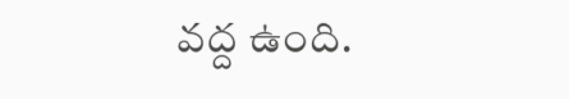వద్ద ఉంది.